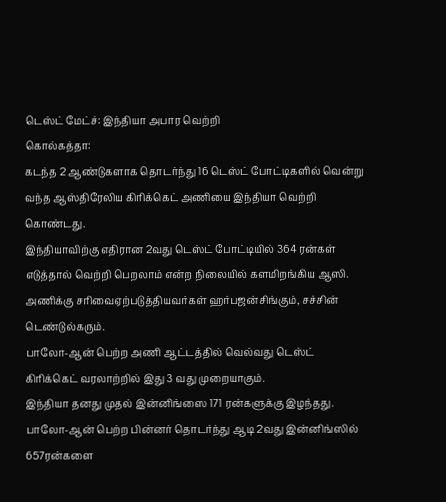டெஸ்ட் மேட்ச்: இந்தியா அபார வெற்றி
கொல்கத்தா:
கடந்த 2 ஆண்டுகளாக தொடர்ந்து 16 டெஸ்ட் போட்டிகளில் வென்று வந்த ஆஸ்திரேலிய கிரிக்கெட் அணியை இந்தியா வெற்றி கொண்டது.
இந்தியாவிற்கு எதிரான 2வது டெஸ்ட் போட்டியில் 364 ரன்கள் எடுத்தால் வெற்றி பெறலாம் என்ற நிலையில் களமிறங்கிய ஆஸி. அணிக்கு சரிவைஏற்படுத்தியவர்கள் ஹர்பஜன்சிங்கும், சச்சின் டெண்டுல்கரும்.
பாலோ-ஆன் பெற்ற அணி ஆட்டத்தில் வெல்வது டெஸ்ட் கிரிக்கெட் வரலாற்றில் இது 3 வது முறையாகும்.
இந்தியா தனது முதல் இன்னிங்ஸை 171 ரன்களுக்கு இழந்தது. பாலோ-ஆன் பெற்ற பின்னர் தொடர்ந்து ஆடி 2வது இன்னிங்ஸில் 657ரன்களை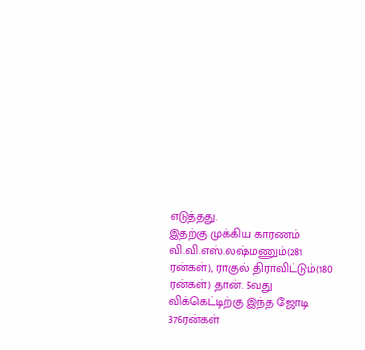எடுத்தது.
இதற்கு முக்கிய காரணம் வி.வி.எஸ்.லஷ்மணும்(281 ரன்கள்), ராகுல் திராவிட்டும்(180 ரன்கள்) தான். 5வது விக்கெட்டிற்கு இந்த ஜோடி 376ரன்கள்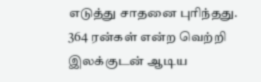எடுத்து சாதனை புரிந்தது.
364 ரன்கள் என்ற வெற்றி இலக்குடன் ஆடிய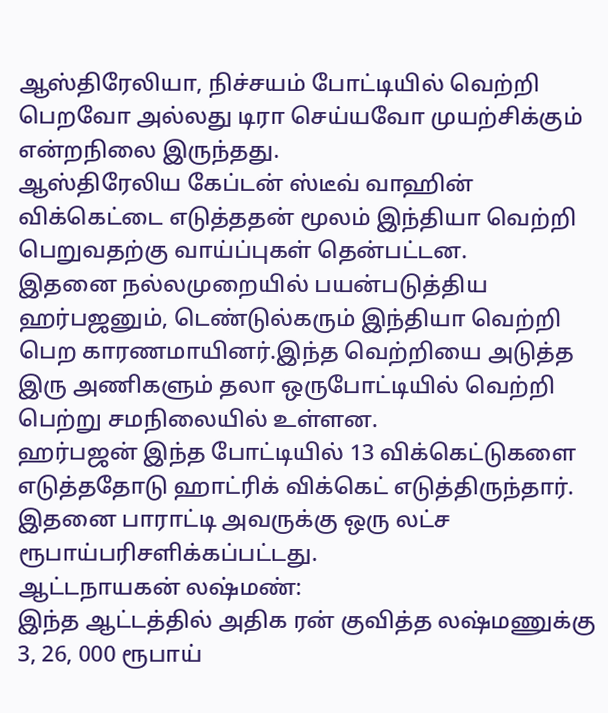ஆஸ்திரேலியா, நிச்சயம் போட்டியில் வெற்றி பெறவோ அல்லது டிரா செய்யவோ முயற்சிக்கும் என்றநிலை இருந்தது.
ஆஸ்திரேலிய கேப்டன் ஸ்டீவ் வாஹின் விக்கெட்டை எடுத்ததன் மூலம் இந்தியா வெற்றி பெறுவதற்கு வாய்ப்புகள் தென்பட்டன.
இதனை நல்லமுறையில் பயன்படுத்திய ஹர்பஜனும், டெண்டுல்கரும் இந்தியா வெற்றி பெற காரணமாயினர்.இந்த வெற்றியை அடுத்த இரு அணிகளும் தலா ஒருபோட்டியில் வெற்றி பெற்று சமநிலையில் உள்ளன.
ஹர்பஜன் இந்த போட்டியில் 13 விக்கெட்டுகளை எடுத்ததோடு ஹாட்ரிக் விக்கெட் எடுத்திருந்தார். இதனை பாராட்டி அவருக்கு ஒரு லட்ச ரூபாய்பரிசளிக்கப்பட்டது.
ஆட்டநாயகன் லஷ்மண்:
இந்த ஆட்டத்தில் அதிக ரன் குவித்த லஷ்மணுக்கு 3, 26, 000 ரூபாய்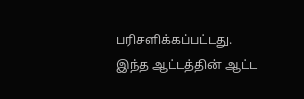பரிசளிக்கப்பட்டது. இந்த ஆட்டத்தின் ஆட்ட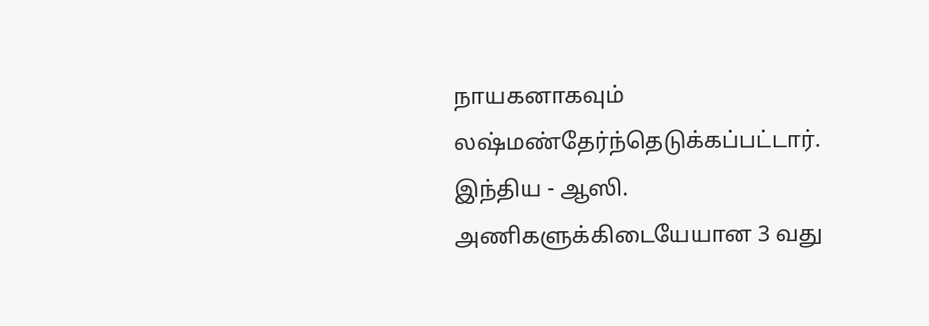நாயகனாகவும் லஷ்மண்தேர்ந்தெடுக்கப்பட்டார்.
இந்திய - ஆஸி. அணிகளுக்கிடையேயான 3 வது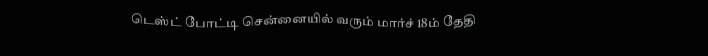டெஸ்ட் போட்டி சென்னையில் வரும் மார்ச் 18ம் தேதி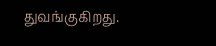துவங்குகிறது.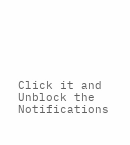Click it and Unblock the Notifications